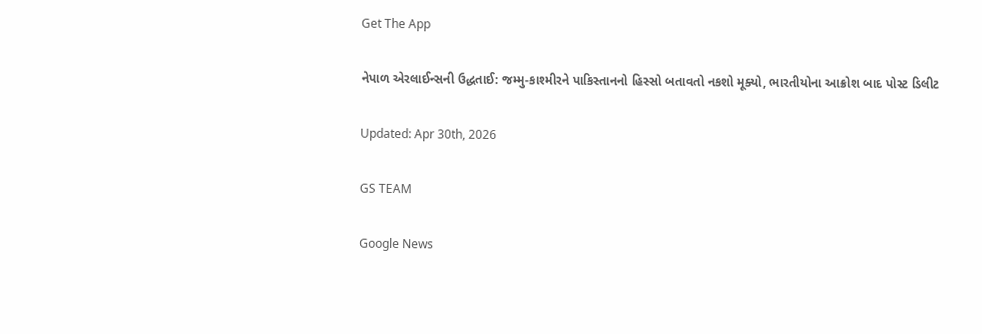Get The App

નેપાળ એરલાઈન્સની ઉદ્ધતાઈ: જમ્મુ-કાશ્મીરને પાકિસ્તાનનો હિસ્સો બતાવતો નકશો મૂક્યો, ભારતીયોના આક્રોશ બાદ પોસ્ટ ડિલીટ

Updated: Apr 30th, 2026

GS TEAM

Google News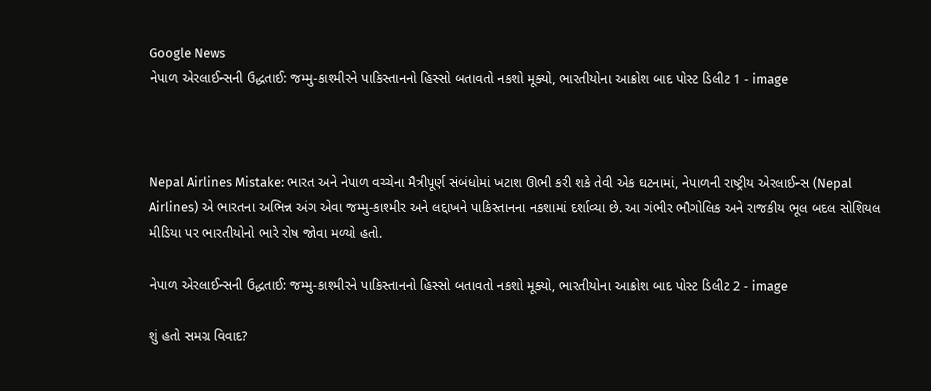Google News
નેપાળ એરલાઈન્સની ઉદ્ધતાઈ: જમ્મુ-કાશ્મીરને પાકિસ્તાનનો હિસ્સો બતાવતો નકશો મૂક્યો, ભારતીયોના આક્રોશ બાદ પોસ્ટ ડિલીટ 1 - image



Nepal Airlines Mistake: ભારત અને નેપાળ વચ્ચેના મૈત્રીપૂર્ણ સંબંધોમાં ખટાશ ઊભી કરી શકે તેવી એક ઘટનામાં, નેપાળની રાષ્ટ્રીય એરલાઈન્સ (Nepal Airlines) એ ભારતના અભિન્ન અંગ એવા જમ્મુ-કાશ્મીર અને લદ્દાખને પાકિસ્તાનના નકશામાં દર્શાવ્યા છે. આ ગંભીર ભૌગોલિક અને રાજકીય ભૂલ બદલ સોશિયલ મીડિયા પર ભારતીયોનો ભારે રોષ જોવા મળ્યો હતો.

નેપાળ એરલાઈન્સની ઉદ્ધતાઈ: જમ્મુ-કાશ્મીરને પાકિસ્તાનનો હિસ્સો બતાવતો નકશો મૂક્યો, ભારતીયોના આક્રોશ બાદ પોસ્ટ ડિલીટ 2 - image

શું હતો સમગ્ર વિવાદ?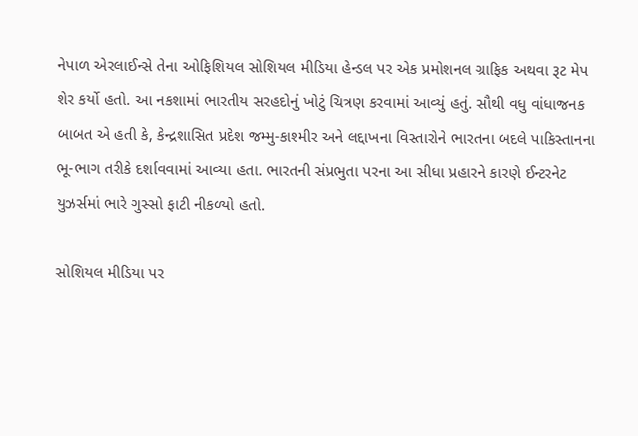નેપાળ એરલાઈન્સે તેના ઓફિશિયલ સોશિયલ મીડિયા હેન્ડલ પર એક પ્રમોશનલ ગ્રાફિક અથવા રૂટ મેપ શેર કર્યો હતો. આ નકશામાં ભારતીય સરહદોનું ખોટું ચિત્રણ કરવામાં આવ્યું હતું. સૌથી વધુ વાંધાજનક બાબત એ હતી કે, કેન્દ્રશાસિત પ્રદેશ જમ્મુ-કાશ્મીર અને લદ્દાખના વિસ્તારોને ભારતના બદલે પાકિસ્તાનના ભૂ-ભાગ તરીકે દર્શાવવામાં આવ્યા હતા. ભારતની સંપ્રભુતા પરના આ સીધા પ્રહારને કારણે ઈન્ટરનેટ યુઝર્સમાં ભારે ગુસ્સો ફાટી નીકળ્યો હતો.

સોશિયલ મીડિયા પર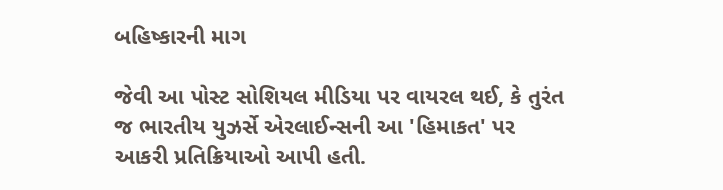બહિષ્કારની માગ

જેવી આ પોસ્ટ સોશિયલ મીડિયા પર વાયરલ થઈ, કે તુરંત જ ભારતીય યુઝર્સે એરલાઈન્સની આ 'હિમાકત' પર આકરી પ્રતિક્રિયાઓ આપી હતી.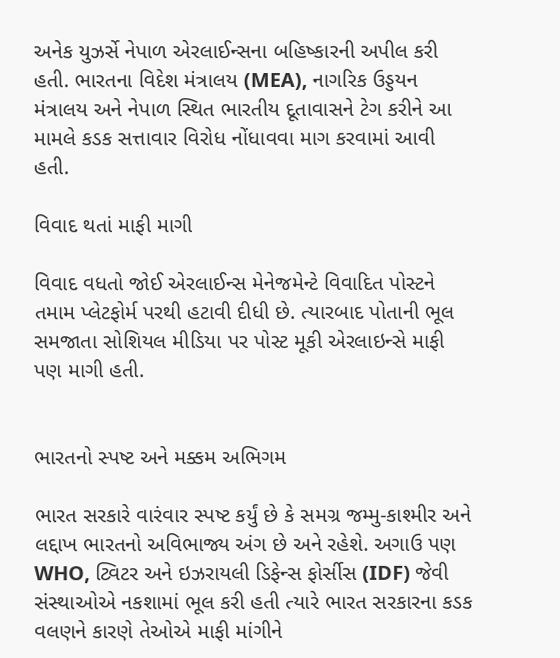અનેક યુઝર્સે નેપાળ એરલાઈન્સના બહિષ્કારની અપીલ કરી હતી. ભારતના વિદેશ મંત્રાલય (MEA), નાગરિક ઉડ્ડયન મંત્રાલય અને નેપાળ સ્થિત ભારતીય દૂતાવાસને ટેગ કરીને આ મામલે કડક સત્તાવાર વિરોધ નોંધાવવા માગ કરવામાં આવી હતી.

વિવાદ થતાં માફી માગી

વિવાદ વધતો જોઈ એરલાઈન્સ મેનેજમેન્ટે વિવાદિત પોસ્ટને તમામ પ્લેટફોર્મ પરથી હટાવી દીધી છે. ત્યારબાદ પોતાની ભૂલ સમજાતા સોશિયલ મીડિયા પર પોસ્ટ મૂકી એરલાઇન્સે માફી પણ માગી હતી.


ભારતનો સ્પષ્ટ અને મક્કમ અભિગમ

ભારત સરકારે વારંવાર સ્પષ્ટ કર્યું છે કે સમગ્ર જમ્મુ-કાશ્મીર અને લદ્દાખ ભારતનો અવિભાજ્ય અંગ છે અને રહેશે. અગાઉ પણ WHO, ટ્વિટર અને ઇઝરાયલી ડિફેન્સ ફોર્સીસ (IDF) જેવી સંસ્થાઓએ નકશામાં ભૂલ કરી હતી ત્યારે ભારત સરકારના કડક વલણને કારણે તેઓએ માફી માંગીને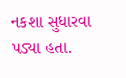નકશા સુધારવા પડ્યા હતા.